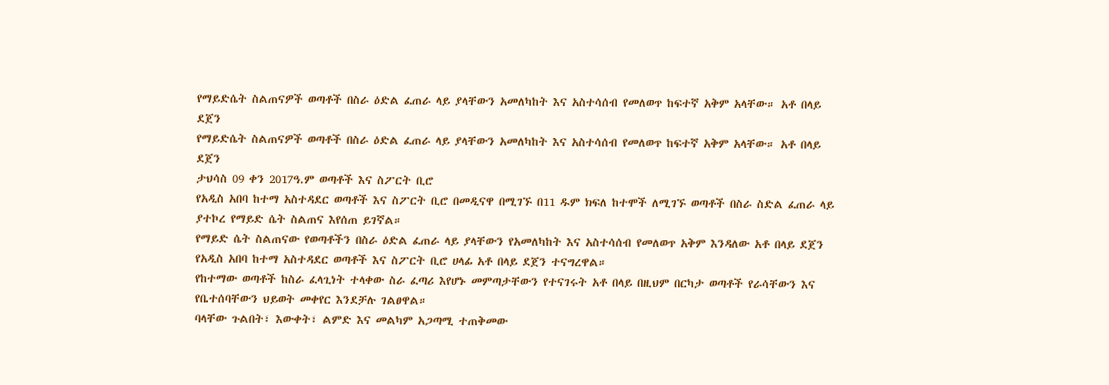የማይድሴት ስልጠናዎች ወጣቶች በስራ ዕድል ፈጠራ ላይ ያላቸውን አመለካከት እና አስተሳሰብ የመለወጥ ከፍተኛ አቅም አላቸው። አቶ በላይ ደጀን
የማይድሴት ስልጠናዎች ወጣቶች በስራ ዕድል ፈጠራ ላይ ያላቸውን አመለካከት እና አስተሳሰብ የመለወጥ ከፍተኛ አቅም አላቸው። አቶ በላይ ደጀን
ታህሳስ 09 ቀን 2017ዓ.ም ወጣቶች እና ስፖርት ቢሮ
የአዲስ አበባ ከተማ አስተዳደር ወጣቶች እና ስፖርት ቢሮ በመዲናዋ በሚገኙ በ11 ዱም ክፍለ ከተሞች ለሚገኙ ወጣቶች በስራ ስድል ፈጠራ ላይ ያተኮረ የማይድ ሴት ስልጠና እየሰጠ ይገኛል።
የማይድ ሴት ስልጠናው የወጣቶችን በስራ ዕድል ፈጠራ ላይ ያላቸውን የአመለካከት እና አስተሳሰብ የመለወጥ አቅም እንዳለው አቶ በላይ ደጀን የአዲስ አበባ ከተማ አስተዳደር ወጣቶች እና ስፖርት ቢሮ ሀላፊ አቶ በላይ ደጀን ተናግረዋል።
የከተማው ወጣቶች ከስራ ፈላጊነት ተላቀው ስራ ፈጣሪ እየሆኑ መምጣታቸውን የተናገሩት አቶ በላይ በዚህም በርካታ ወጣቶች የራሳቸውን እና የቤተሰባቸውን ህይወት መቀየር እንደቻሉ ገልፀዋል።
ባላቸው ጉልበት፣ እውቀት፣ ልምድ እና መልካም አጋጣሚ ተጠቅመው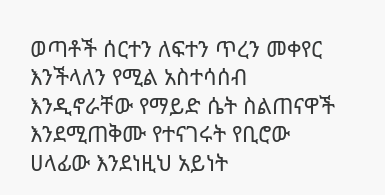ወጣቶች ሰርተን ለፍተን ጥረን መቀየር እንችላለን የሚል አስተሳሰብ እንዲኖራቸው የማይድ ሴት ስልጠናዋች እንደሚጠቅሙ የተናገሩት የቢሮው ሀላፊው እንደነዚህ አይነት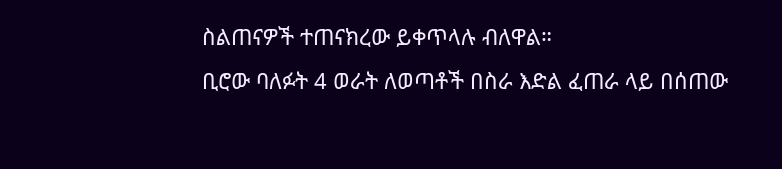ስልጠናዎች ተጠናክረው ይቀጥላሉ ብለዋል።
ቢሮው ባለፉት 4 ወራት ለወጣቶች በስራ እድል ፈጠራ ላይ በሰጠው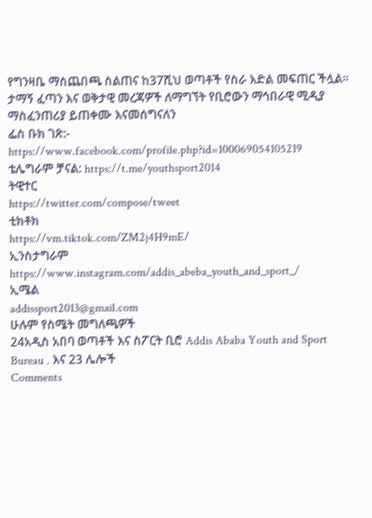የግንዛቤ ማስጨበጫ ስልጠና ከ37ሺህ ወጣቶች የስራ እድል መፍጠር ችሏል።
ታማኝ ፈጣን እና ወቅታዊ መረጃዎች ለማግኘት የቢሮውን ማኅበራዊ ሚዲያ ማስፈንጠሪያ ይጠቀሙ እናመሰግናለን
ፌስ ቡክ ገጽ:- https://www.facebook.com/profile.php?id=100069054105219
ቴሌግራም ቻናል: https://t.me/youthsport2014
ትዊተር
https://twitter.com/compose/tweet
ቲክቶክ
https://vm.tiktok.com/ZM2j4H9mE/
ኢንስታግራም
https://www.instagram.com/addis_abeba_youth_and_sport_/
ኢሜል
addissport2013@gmail.com
ሁሉም የስሜት መግለጫዎች
24አዲስ አበባ ወጣቶች እና ስፖርት ቢሮ Addis Ababa Youth and Sport Bureau . እና 23 ሌሎች
Comments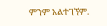ምንም አልተገኘም.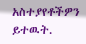አስተያየቶችዎን ይተዉት.